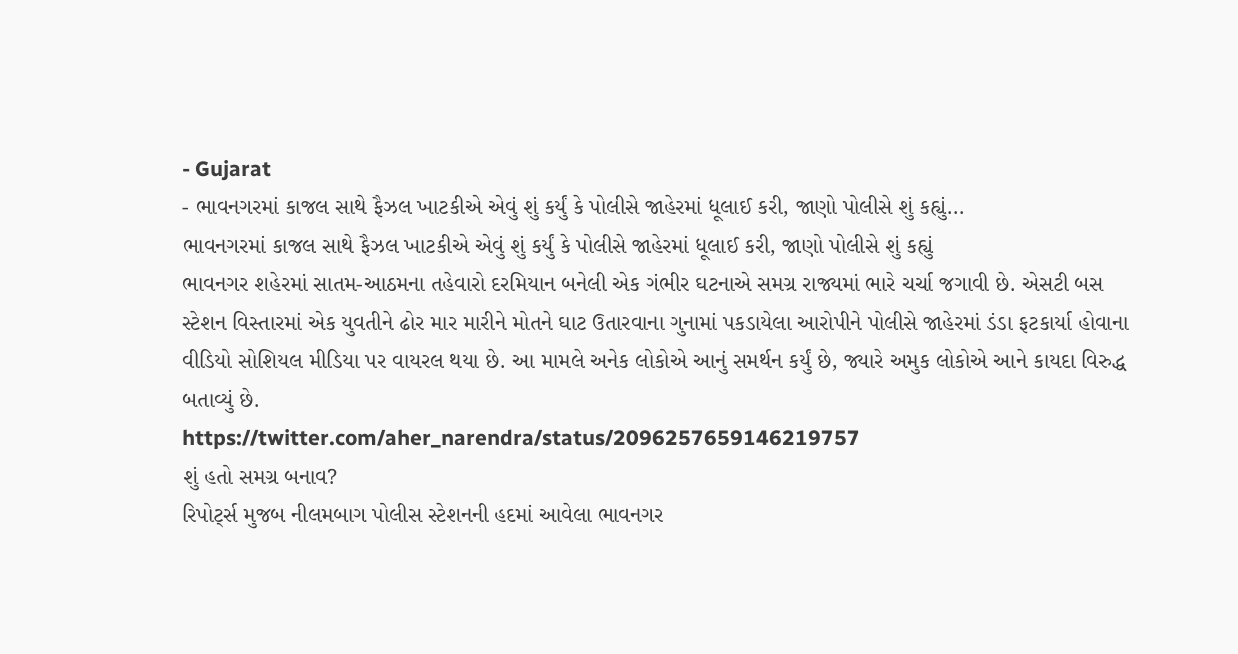- Gujarat
- ભાવનગરમાં કાજલ સાથે ફૈઝલ ખાટકીએ એવું શું કર્યું કે પોલીસે જાહેરમાં ધૂલાઈ કરી, જાણો પોલીસે શું કહ્યું...
ભાવનગરમાં કાજલ સાથે ફૈઝલ ખાટકીએ એવું શું કર્યું કે પોલીસે જાહેરમાં ધૂલાઈ કરી, જાણો પોલીસે શું કહ્યું
ભાવનગર શહેરમાં સાતમ-આઠમના તહેવારો દરમિયાન બનેલી એક ગંભીર ઘટનાએ સમગ્ર રાજ્યમાં ભારે ચર્ચા જગાવી છે. એસટી બસ સ્ટેશન વિસ્તારમાં એક યુવતીને ઢોર માર મારીને મોતને ઘાટ ઉતારવાના ગુનામાં પકડાયેલા આરોપીને પોલીસે જાહેરમાં ડંડા ફટકાર્યા હોવાના વીડિયો સોશિયલ મીડિયા પર વાયરલ થયા છે. આ મામલે અનેક લોકોએ આનું સમર્થન કર્યું છે, જ્યારે અમુક લોકોએ આને કાયદા વિરુદ્ધ બતાવ્યું છે.
https://twitter.com/aher_narendra/status/2096257659146219757
શું હતો સમગ્ર બનાવ?
રિપોર્ટ્સ મુજબ નીલમબાગ પોલીસ સ્ટેશનની હદમાં આવેલા ભાવનગર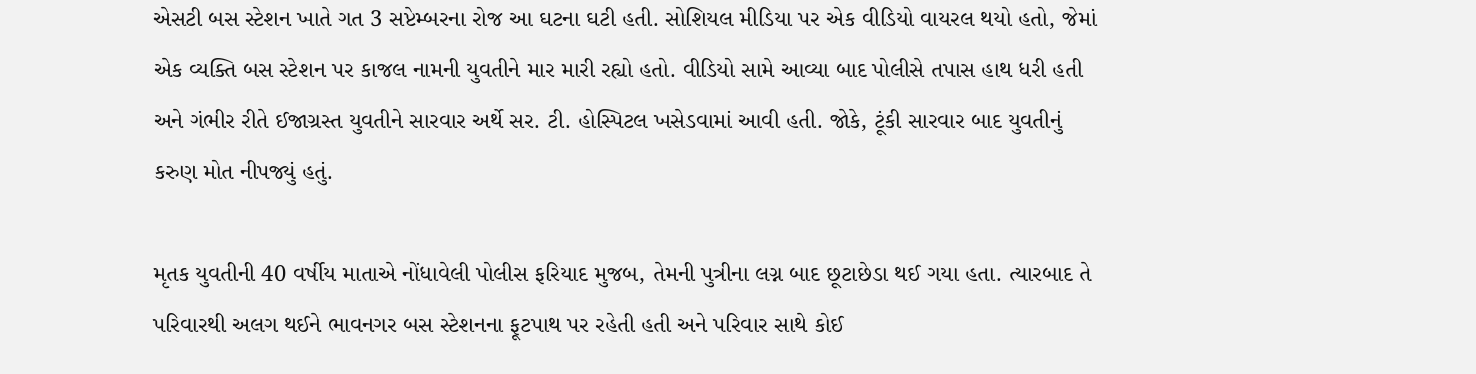એસટી બસ સ્ટેશન ખાતે ગત 3 સપ્ટેમ્બરના રોજ આ ઘટના ઘટી હતી. સોશિયલ મીડિયા પર એક વીડિયો વાયરલ થયો હતો, જેમાં એક વ્યક્તિ બસ સ્ટેશન પર કાજલ નામની યુવતીને માર મારી રહ્યો હતો. વીડિયો સામે આવ્યા બાદ પોલીસે તપાસ હાથ ધરી હતી અને ગંભીર રીતે ઈજાગ્રસ્ત યુવતીને સારવાર અર્થે સર. ટી. હોસ્પિટલ ખસેડવામાં આવી હતી. જોકે, ટૂંકી સારવાર બાદ યુવતીનું કરુણ મોત નીપજ્યું હતું.

મૃતક યુવતીની 40 વર્ષીય માતાએ નોંધાવેલી પોલીસ ફરિયાદ મુજબ, તેમની પુત્રીના લગ્ન બાદ છૂટાછેડા થઈ ગયા હતા. ત્યારબાદ તે પરિવારથી અલગ થઈને ભાવનગર બસ સ્ટેશનના ફૂટપાથ પર રહેતી હતી અને પરિવાર સાથે કોઈ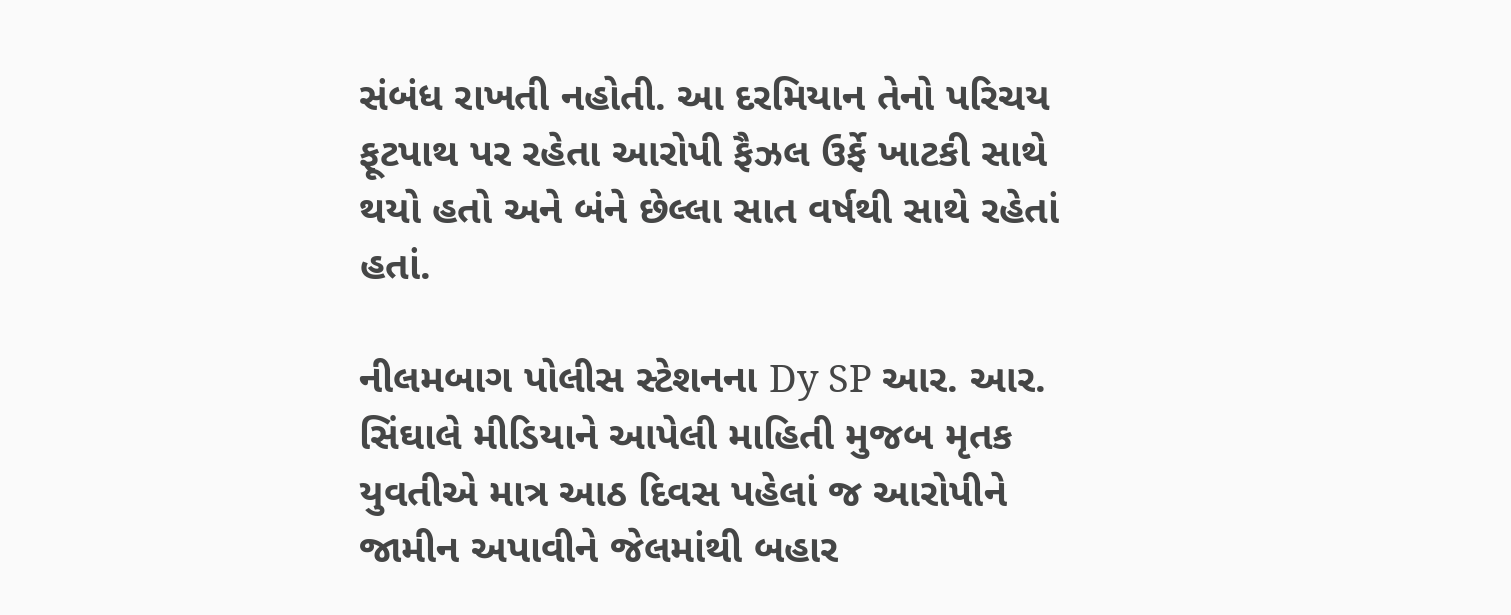સંબંધ રાખતી નહોતી. આ દરમિયાન તેનો પરિચય ફૂટપાથ પર રહેતા આરોપી ફૈઝલ ઉર્ફે ખાટકી સાથે થયો હતો અને બંને છેલ્લા સાત વર્ષથી સાથે રહેતાં હતાં.

નીલમબાગ પોલીસ સ્ટેશનના Dy SP આર. આર. સિંઘાલે મીડિયાને આપેલી માહિતી મુજબ મૃતક યુવતીએ માત્ર આઠ દિવસ પહેલાં જ આરોપીને જામીન અપાવીને જેલમાંથી બહાર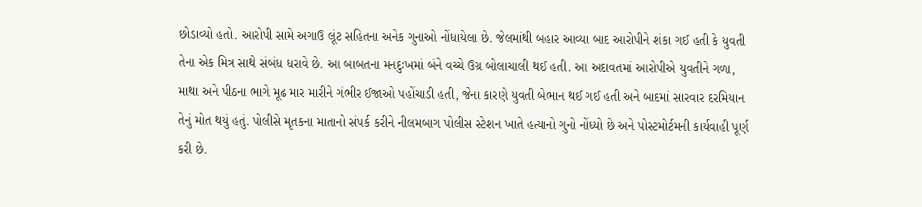છોડાવ્યો હતો. આરોપી સામે અગાઉ લૂંટ સહિતના અનેક ગુનાઓ નોંધાયેલા છે. જેલમાંથી બહાર આવ્યા બાદ આરોપીને શંકા ગઈ હતી કે યુવતી તેના એક મિત્ર સાથે સંબંધ ધરાવે છે. આ બાબતના મનદુઃખમાં બંને વચ્ચે ઉગ્ર બોલાચાલી થઈ હતી. આ અદાવતમાં આરોપીએ યુવતીને ગળા, માથા અને પીઠના ભાગે મૂઢ માર મારીને ગંભીર ઈજાઓ પહોંચાડી હતી, જેના કારણે યુવતી બેભાન થઈ ગઈ હતી અને બાદમાં સારવાર દરમિયાન તેનું મોત થયું હતું. પોલીસે મૃતકના માતાનો સંપર્ક કરીને નીલમબાગ પોલીસ સ્ટેશન ખાતે હત્યાનો ગુનો નોંધ્યો છે અને પોસ્ટમોર્ટમની કાર્યવાહી પૂર્ણ કરી છે.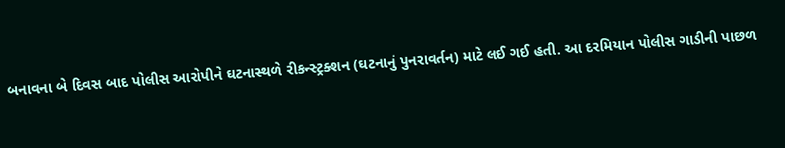બનાવના બે દિવસ બાદ પોલીસ આરોપીને ઘટનાસ્થળે રીકન્સ્ટ્રક્શન (ઘટનાનું પુનરાવર્તન) માટે લઈ ગઈ હતી. આ દરમિયાન પોલીસ ગાડીની પાછળ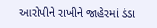આરોપીને રાખીને જાહેરમાં ડંડા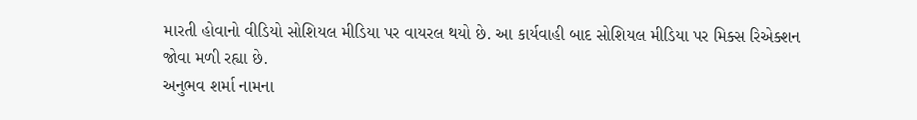મારતી હોવાનો વીડિયો સોશિયલ મીડિયા પર વાયરલ થયો છે. આ કાર્યવાહી બાદ સોશિયલ મીડિયા પર મિક્સ રિએક્શન જોવા મળી રહ્યા છે.
અનુભવ શર્મા નામના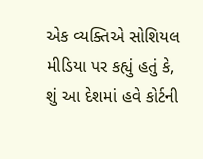એક વ્યક્તિએ સોશિયલ મીડિયા પર કહ્યું હતું કે, શું આ દેશમાં હવે કોર્ટની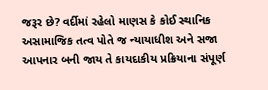જરૂર છે? વર્દીમાં રહેલો માણસ કે કોઈ સ્થાનિક અસામાજિક તત્વ પોતે જ ન્યાયાધીશ અને સજા આપનાર બની જાય તે કાયદાકીય પ્રક્રિયાના સંપૂર્ણ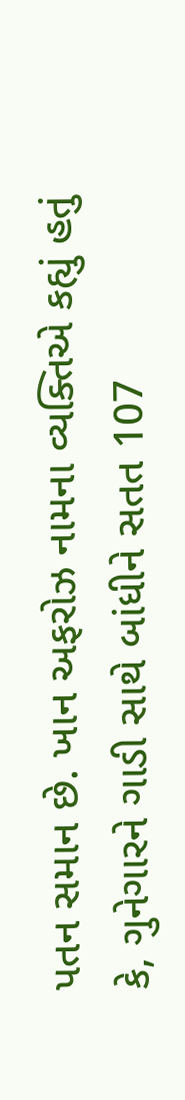પતન સમાન છે. ખાન અફરોઝ નામના વ્યક્તિએ કહ્યું હતું કે, ગુનેગારને ગાડી સાથે બાંધીને સતત 107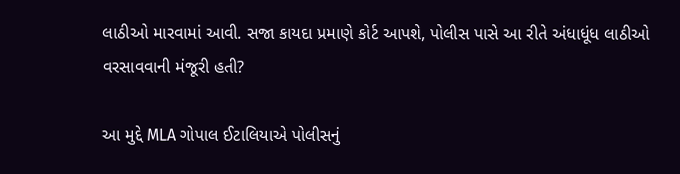લાઠીઓ મારવામાં આવી. સજા કાયદા પ્રમાણે કોર્ટ આપશે, પોલીસ પાસે આ રીતે અંધાધૂંધ લાઠીઓ વરસાવવાની મંજૂરી હતી?

આ મુદ્દે MLA ગોપાલ ઈટાલિયાએ પોલીસનું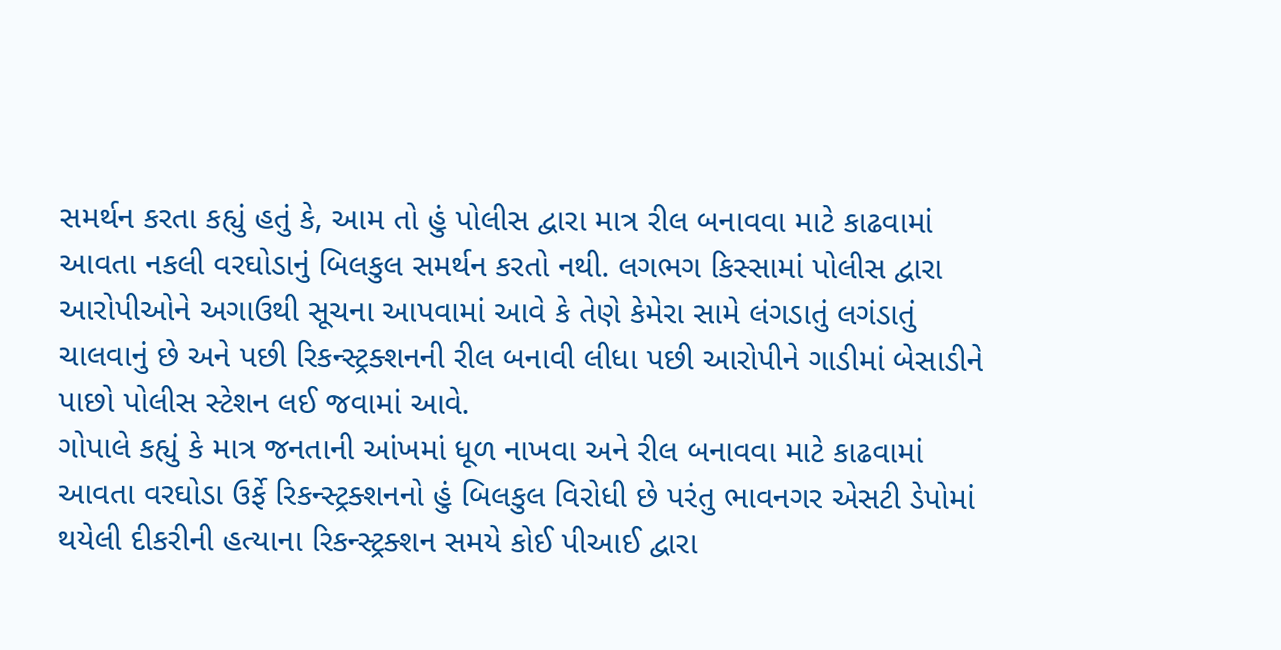સમર્થન કરતા કહ્યું હતું કે, આમ તો હું પોલીસ દ્વારા માત્ર રીલ બનાવવા માટે કાઢવામાં આવતા નકલી વરઘોડાનું બિલકુલ સમર્થન કરતો નથી. લગભગ કિસ્સામાં પોલીસ દ્વારા આરોપીઓને અગાઉથી સૂચના આપવામાં આવે કે તેણે કેમેરા સામે લંગડાતું લગંડાતું ચાલવાનું છે અને પછી રિકન્સ્ટ્રક્શનની રીલ બનાવી લીધા પછી આરોપીને ગાડીમાં બેસાડીને પાછો પોલીસ સ્ટેશન લઈ જવામાં આવે.
ગોપાલે કહ્યું કે માત્ર જનતાની આંખમાં ધૂળ નાખવા અને રીલ બનાવવા માટે કાઢવામાં આવતા વરઘોડા ઉર્ફે રિકન્સ્ટ્રક્શનનો હું બિલકુલ વિરોધી છે પરંતુ ભાવનગર એસટી ડેપોમાં થયેલી દીકરીની હત્યાના રિકન્સ્ટ્રક્શન સમયે કોઈ પીઆઈ દ્વારા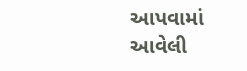આપવામાં આવેલી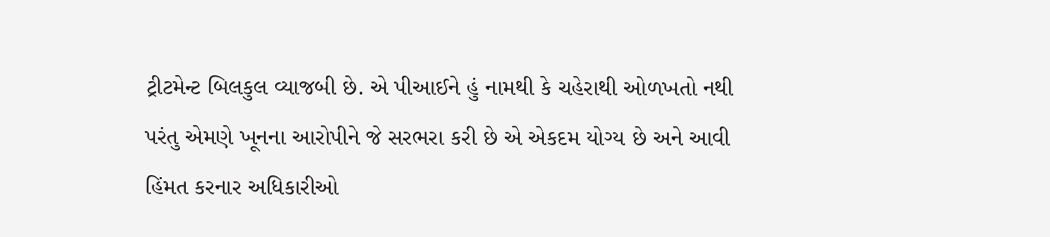ટ્રીટમેન્ટ બિલકુલ વ્યાજબી છે. એ પીઆઈને હું નામથી કે ચહેરાથી ઓળખતો નથી પરંતુ એમણે ખૂનના આરોપીને જે સરભરા કરી છે એ એકદમ યોગ્ય છે અને આવી હિંમત કરનાર અધિકારીઓ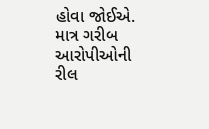હોવા જોઈએ. માત્ર ગરીબ આરોપીઓની રીલ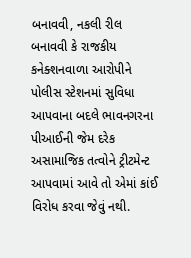બનાવવી, નકલી રીલ બનાવવી કે રાજકીય કનેક્શનવાળા આરોપીને પોલીસ સ્ટેશનમાં સુવિધા આપવાના બદલે ભાવનગરના પીઆઈની જેમ દરેક અસામાજિક તત્વોને ટ્રીટમેન્ટ આપવામાં આવે તો એમાં કાંઈ વિરોધ કરવા જેવું નથી.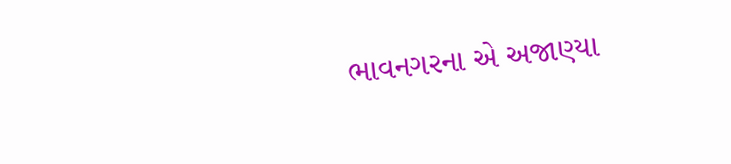ભાવનગરના એ અજાણ્યા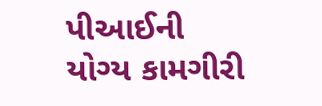પીઆઈની યોગ્ય કામગીરી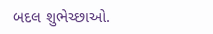બદલ શુભેચ્છાઓ.